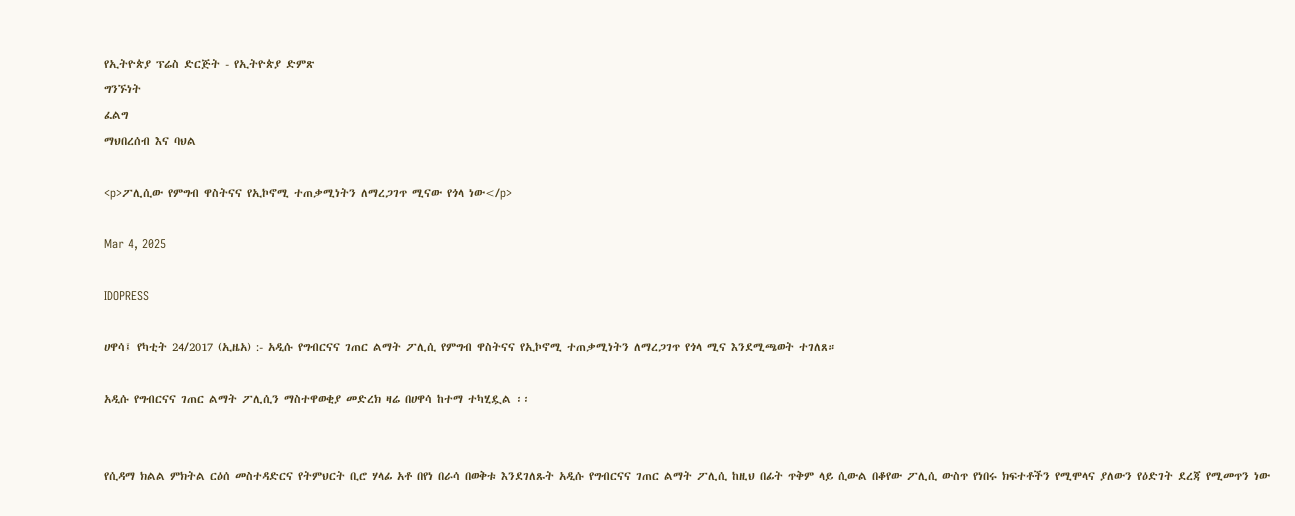የኢትዮጵያ ፕሬስ ድርጅት - የኢትዮጵያ ድምጽ
ግንኙነት
ፈልግ
ማህበረሰብ እና ባህል

<p>ፖሊሲው የምግብ ዋስትናና የኢኮኖሚ ተጠቃሚነትን ለማረጋገጥ ሚናው የጎላ ነው</p>

Mar 4, 2025

IDOPRESS

ሀዋሳ፤ የካቲት 24/2017 (ኢዜአ) :- አዲሱ የግብርናና ገጠር ልማት ፖሊሲ የምግብ ዋስትናና የኢኮኖሚ ተጠቃሚነትን ለማረጋገጥ የጎላ ሚና እንደሚጫወት ተገለጸ።

አዲሱ የግብርናና ገጠር ልማት ፖሊሲን ማስተዋወቂያ መድረክ ዛሬ በሀዋሳ ከተማ ተካሂዷል ፡፡


የሲዳማ ክልል ምክትል ርዕሰ መስተዳድርና የትምህርት ቢሮ ሃላፊ አቶ በየነ በራሳ በወቅቱ እንደገለጹት አዲሱ የግብርናና ገጠር ልማት ፖሊሲ ከዚህ በፊት ጥቅም ላይ ሲውል በቆየው ፖሊሲ ውስጥ የነበሩ ክፍተቶችን የሚሞላና ያለውን የዕድገት ደረጃ የሚመጥን ነው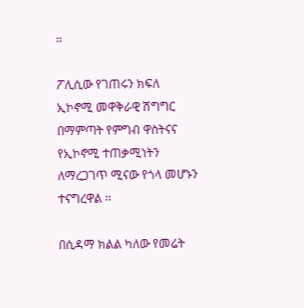፡፡

ፖሊሲው የገጠሩን ክፍለ ኢኮኖሚ መዋቅራዊ ሽግግር በማምጣት የምግብ ዋስትናና የኢኮኖሚ ተጠቃሚነትን ለማረጋገጥ ሚናው የጎላ መሆኑን ተናግረዋል ፡፡

በሲዳማ ክልል ካለው የመሬት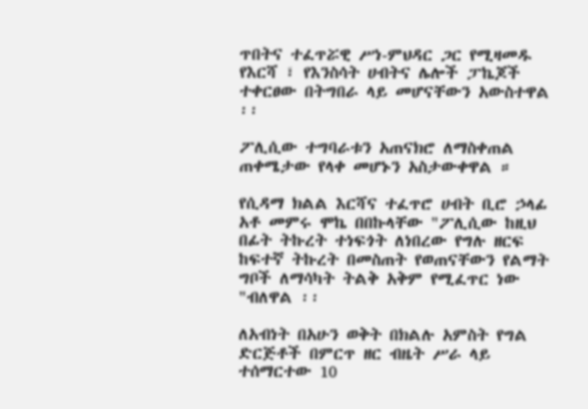ጥበትና ተፈጥሯዊ ሥነ-ምህዳር ጋር የሚዛመዱ የእርሻ ፣ የእንስሳት ሀብትና ሌሎች ፓኬጆች ተቀርፀው በትግበራ ላይ መሆናቸውን አውስተዋል ፡፡

ፖሊሲው ተግባራቱን አጠናክሮ ለማስቀጠል ጠቀሜታው የላቀ መሆኑን አስታውቀዋል ።

የሲዳማ ክልል እርሻና ተፈጥሮ ሀብት ቢሮ ኃላፊ አቶ መምሩ ሞኬ በበኩላቸው "ፖሊሲው ከዚህ በፊት ትኩረት ተነፍጎት ለነበረው የግሉ ዘርፍ ከፍተኛ ትኩረት በመስጠት የወጠናቸውን የልማት ግቦች ለማሳካት ትልቅ አቅም የሚፈጥር ነው "ብለዋል ፡፡

ለአብነት በአሁን ወቅት በክልሉ አምስት የግል ድርጅቶች በምርጥ ዘር ብዜት ሥራ ላይ ተሰማርተው 10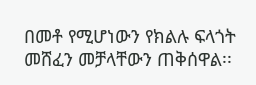በመቶ የሚሆነውን የክልሉ ፍላጎት መሸፈን መቻላቸውን ጠቅሰዋል፡፡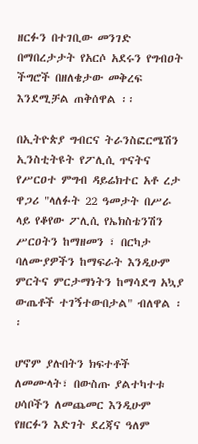ዘርፉን በተገቢው መንገድ በማበረታታት የአርሶ አደሩን የግብዐት ችግሮች በዘለቄታው መቅረፍ እንደሚቻል ጠቅሰዋል ፡፡

በኢትዮጵያ ግብርና ትራንስፎርሜሽን ኢንስቲትዩት የፖሊሲ ጥናትና የሥርዐተ ምግብ ዳይሬክተር አቶ ረታ ዋጋሪ "ላለፉት 22 ዓመታት በሥራ ላይ የቆየው ፖሊሲ የኤክስቴንሽን ሥርዐትን ከማዘመን ፣ በርካታ ባለሙያዎችን ከማፍራት እንዲሁም ምርትና ምርታማነትን ከማሳደግ አኳያ ውጤቶች ተገኝተውበታል" ብለዋል ፡፡

ሆኖም ያሉበትን ክፍተቶች ለመሙላት፣ በውስጡ ያልተካተቱ ሀሳቦችን ለመጨመር እንዲሁም የዘርፉን እድገት ደረጃና ዓለም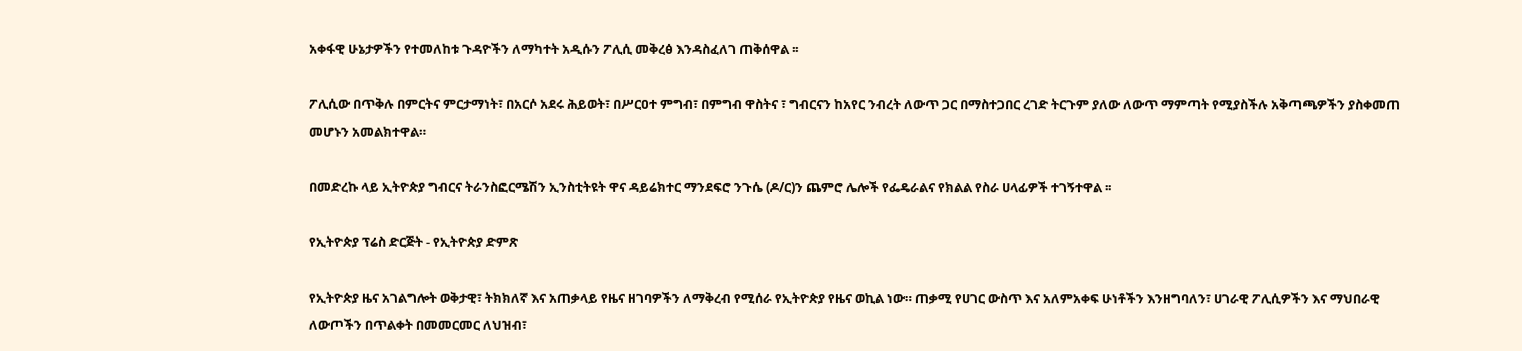አቀፋዊ ሁኔታዎችን የተመለከቱ ጉዳዮችን ለማካተት አዲሱን ፖሊሲ መቅረፅ እንዳስፈለገ ጠቅሰዋል ፡፡

ፖሊሲው በጥቅሉ በምርትና ምርታማነት፣ በአርሶ አደሩ ሕይወት፣ በሥርዐተ ምግብ፣ በምግብ ዋስትና ፣ ግብርናን ከአየር ንብረት ለውጥ ጋር በማስተጋበር ረገድ ትርጉም ያለው ለውጥ ማምጣት የሚያስችሉ አቅጣጫዎችን ያስቀመጠ መሆኑን አመልክተዋል።

በመድረኩ ላይ ኢትዮጵያ ግብርና ትራንስፎርሜሽን ኢንስቲትዩት ዋና ዳይሬክተር ማንደፍሮ ንጉሴ (ዶ/ር)ን ጨምሮ ሌሎች የፌዴራልና የክልል የስራ ሀላፊዎች ተገኝተዋል ፡፡

የኢትዮጵያ ፕሬስ ድርጅት - የኢትዮጵያ ድምጽ

የኢትዮጵያ ዜና አገልግሎት ወቅታዊ፣ ትክክለኛ እና አጠቃላይ የዜና ዘገባዎችን ለማቅረብ የሚሰራ የኢትዮጵያ የዜና ወኪል ነው። ጠቃሚ የሀገር ውስጥ እና አለምአቀፍ ሁነቶችን እንዘግባለን፣ ሀገራዊ ፖሊሲዎችን እና ማህበራዊ ለውጦችን በጥልቀት በመመርመር ለህዝብ፣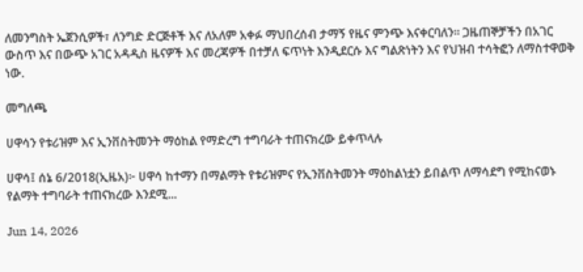ለመንግስት ኤጀንሲዎች፣ ለንግድ ድርጅቶች እና ለአለም አቀፉ ማህበረሰብ ታማኝ የዜና ምንጭ እናቀርባለን። ጋዜጠኞቻችን በአገር ውስጥ እና በውጭ አገር አዳዲስ ዜናዎች እና መረጃዎች በተቻለ ፍጥነት እንዲደርሱ እና ግልጽነትን እና የህዝብ ተሳትፎን ለማስተዋወቅ ነው.

መግለጫ

ሀዋሳን የቱሪዝም እና ኢንቨስትመንት ማዕከል የማድረግ ተግባራት ተጠናክረው ይቀጥላሉ

ሀዋሳ፤ ሰኔ 6/2018(ኢዜአ)፦ ሀዋሳ ከተማን በማልማት የቱሪዝምና የኢንቨስትመንት ማዕከልነቷን ይበልጥ ለማሳደግ የሚከናወኑ የልማት ተግባራት ተጠናክረው እንደሚ...

Jun 14, 2026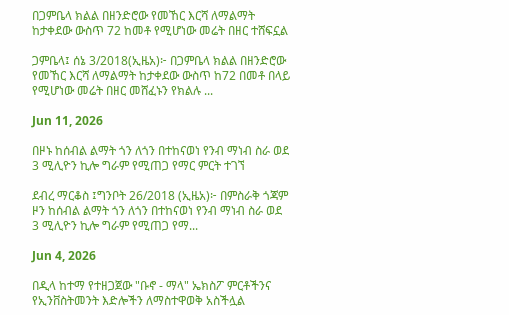በጋምቤላ ክልል በዘንድሮው የመኸር እርሻ ለማልማት ከታቀደው ውስጥ 72 ከመቶ የሚሆነው መሬት በዘር ተሸፍኗል

ጋምቤላ፤ ሰኔ 3/2018(ኢዜአ)፦ በጋምቤላ ክልል በዘንድሮው የመኸር እርሻ ለማልማት ከታቀደው ውስጥ ከ72 በመቶ በላይ የሚሆነው መሬት በዘር መሸፈኑን የክልሉ ...

Jun 11, 2026

በዞኑ ከሰብል ልማት ጎን ለጎን በተከናወነ የንብ ማነብ ስራ ወደ 3 ሚሊዮን ኪሎ ግራም የሚጠጋ የማር ምርት ተገኘ

ደብረ ማርቆስ ፤ግንቦት 26/2018 (ኢዜአ)፦ በምስራቅ ጎጃም ዞን ከሰብል ልማት ጎን ለጎን በተከናወነ የንብ ማነብ ስራ ወደ 3 ሚሊዮን ኪሎ ግራም የሚጠጋ የማ...

Jun 4, 2026

በዲላ ከተማ የተዘጋጀው "ቡኖ - ማላ" ኤክስፖ ምርቶችንና የኢንቨስትመንት እድሎችን ለማስተዋወቅ አስችሏል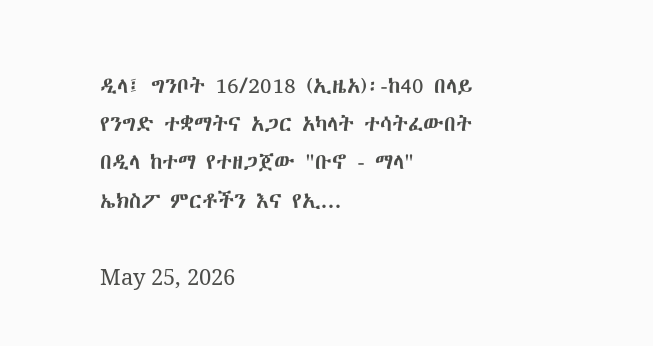ዲላ፤ ግንቦት 16/2018 (ኢዜአ)፡-ከ40 በላይ የንግድ ተቋማትና አጋር አካላት ተሳትፈውበት በዲላ ከተማ የተዘጋጀው "ቡኖ - ማላ" ኤክስፖ ምርቶችን እና የኢ...

May 25, 2026